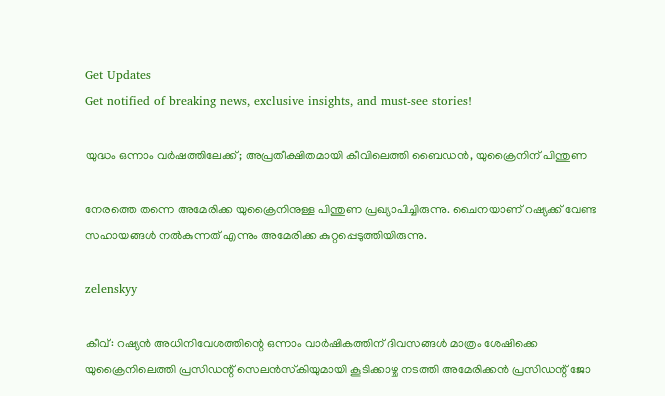Get Updates
Get notified of breaking news, exclusive insights, and must-see stories!

യുദ്ധം ഒന്നാം വര്‍ഷത്തിലേക്ക്; അപ്രതീക്ഷിതമായി കീവിലെത്തി ബൈഡന്‍, യുക്രൈനിന് പിന്തുണ

നേരത്തെ തന്നെ അമേരിക്ക യുക്രൈനിനുള്ള പിന്തുണ പ്രഖ്യാപിച്ചിരുന്നു. ചൈനയാണ് റഷ്യക്ക് വേണ്ട സഹായങ്ങള്‍ നല്‍കുന്നത് എന്നും അമേരിക്ക കുറ്റപ്പെടുത്തിയിരുന്നു.

zelenskyy

കീവ്: റഷ്യന്‍ അധിനിവേശത്തിന്റെ ഒന്നാം വാര്‍ഷികത്തിന് ദിവസങ്ങള്‍ മാത്രം ശേഷിക്കെ യുക്രൈനിലെത്തി പ്രസിഡന്റ് സെലന്‍സ്‌കിയുമായി കൂടിക്കാഴ്ച നടത്തി അമേരിക്കന്‍ പ്രസിഡന്റ് ജോ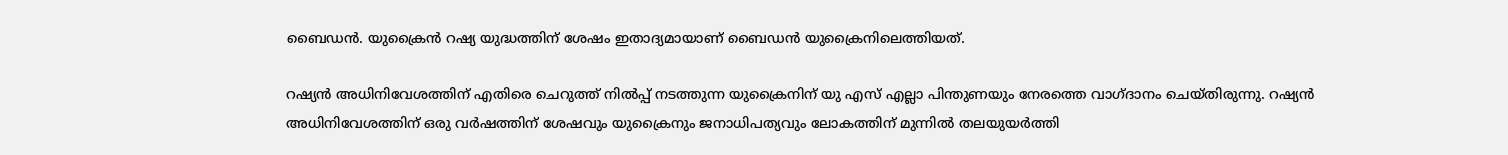ബൈഡന്‍. യുക്രൈന്‍ റഷ്യ യുദ്ധത്തിന് ശേഷം ഇതാദ്യമായാണ് ബൈഡന്‍ യുക്രൈനിലെത്തിയത്.

റഷ്യന്‍ അധിനിവേശത്തിന് എതിരെ ചെറുത്ത് നില്‍പ്പ് നടത്തുന്ന യുക്രൈനിന് യു എസ് എല്ലാ പിന്തുണയും നേരത്തെ വാഗ്ദാനം ചെയ്തിരുന്നു. റഷ്യന്‍ അധിനിവേശത്തിന് ഒരു വര്‍ഷത്തിന് ശേഷവും യുക്രൈനും ജനാധിപത്യവും ലോകത്തിന് മുന്നില്‍ തലയുയര്‍ത്തി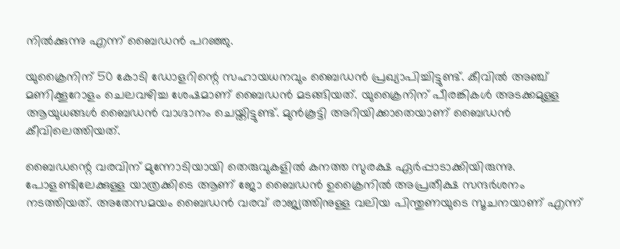നില്‍ക്കുന്നു എന്ന് ബൈഡന്‍ പറഞ്ഞു.

യുക്രൈനിന് 50 കോടി ഡോളറിന്റെ സഹായധനവും ബൈഡന്‍ പ്രഖ്യാപിച്ചിട്ടുണ്ട്. കീവില്‍ അഞ്ച് മണിക്കൂറോളം ചെലവഴിച്ച ശേഷമാണ് ബൈഡന്‍ മടങ്ങിയത്. യുക്രൈനിന് പീരങ്കികള്‍ അടക്കമുള്ള ആയുധങ്ങള്‍ ബൈഡന്‍ വാഗ്ദാനം ചെയ്തിട്ടുണ്ട്. മുന്‍കൂട്ടി അറിയിക്കാതെയാണ് ബൈഡന്‍ കീവിലെത്തിയത്.

ബൈഡന്റെ വരവിന് മുന്നോടിയായി തെരുവുകളില്‍ കനത്ത സുരക്ഷ ഏര്‍പ്പാടാക്കിയിരുന്നു. പോളണ്ടിലേക്കുള്ള യാത്രക്കിടെ ആണ് ജോ ബൈഡന്‍ ഉക്രൈനില്‍ അപ്രതീക്ഷ സന്ദര്‍ശനം നടത്തിയത്. അതേസമയം ബൈഡന്‍ വരവ് രാജ്യത്തിനുള്ള വലിയ പിന്തുണയുടെ സൂചനയാണ് എന്ന്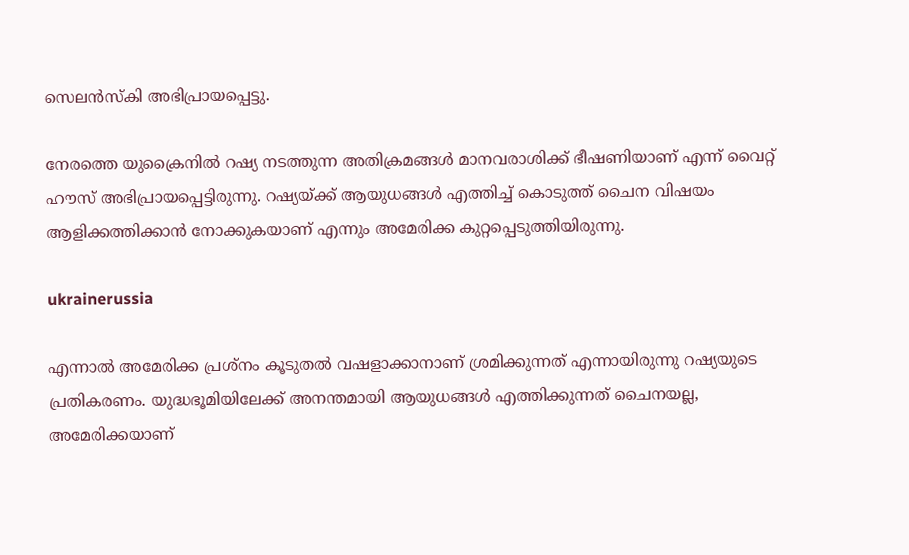സെലന്‍സ്‌കി അഭിപ്രായപ്പെട്ടു.

നേരത്തെ യുക്രൈനില്‍ റഷ്യ നടത്തുന്ന അതിക്രമങ്ങള്‍ മാനവരാശിക്ക് ഭീഷണിയാണ് എന്ന് വൈറ്റ് ഹൗസ് അഭിപ്രായപ്പെട്ടിരുന്നു. റഷ്യയ്ക്ക് ആയുധങ്ങള്‍ എത്തിച്ച് കൊടുത്ത് ചൈന വിഷയം ആളിക്കത്തിക്കാന്‍ നോക്കുകയാണ് എന്നും അമേരിക്ക കുറ്റപ്പെടുത്തിയിരുന്നു.

ukrainerussia

എന്നാല്‍ അമേരിക്ക പ്രശ്‌നം കൂടുതല്‍ വഷളാക്കാനാണ് ശ്രമിക്കുന്നത് എന്നായിരുന്നു റഷ്യയുടെ പ്രതികരണം. യുദ്ധഭൂമിയിലേക്ക് അനന്തമായി ആയുധങ്ങള്‍ എത്തിക്കുന്നത് ചൈനയല്ല, അമേരിക്കയാണ്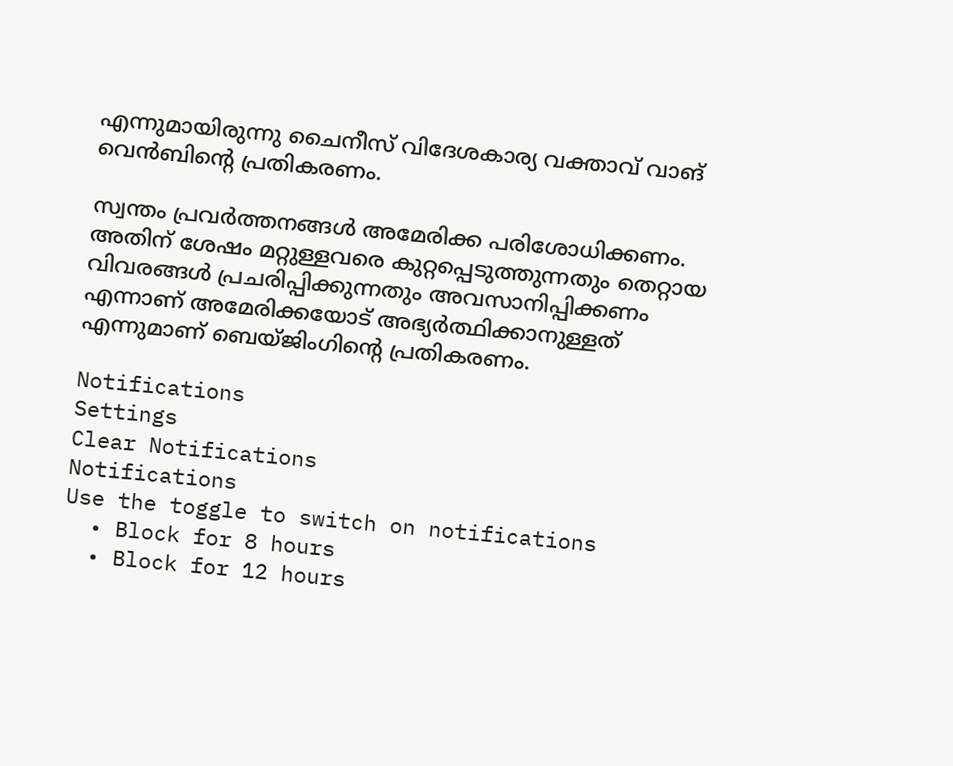എന്നുമായിരുന്നു ചൈനീസ് വിദേശകാര്യ വക്താവ് വാങ് വെന്‍ബിന്റെ പ്രതികരണം.

സ്വന്തം പ്രവര്‍ത്തനങ്ങള്‍ അമേരിക്ക പരിശോധിക്കണം. അതിന് ശേഷം മറ്റുള്ളവരെ കുറ്റപ്പെടുത്തുന്നതും തെറ്റായ വിവരങ്ങള്‍ പ്രചരിപ്പിക്കുന്നതും അവസാനിപ്പിക്കണം എന്നാണ് അമേരിക്കയോട് അഭ്യര്‍ത്ഥിക്കാനുള്ളത് എന്നുമാണ് ബെയ്ജിംഗിന്റെ പ്രതികരണം.

Notifications
Settings
Clear Notifications
Notifications
Use the toggle to switch on notifications
  • Block for 8 hours
  • Block for 12 hours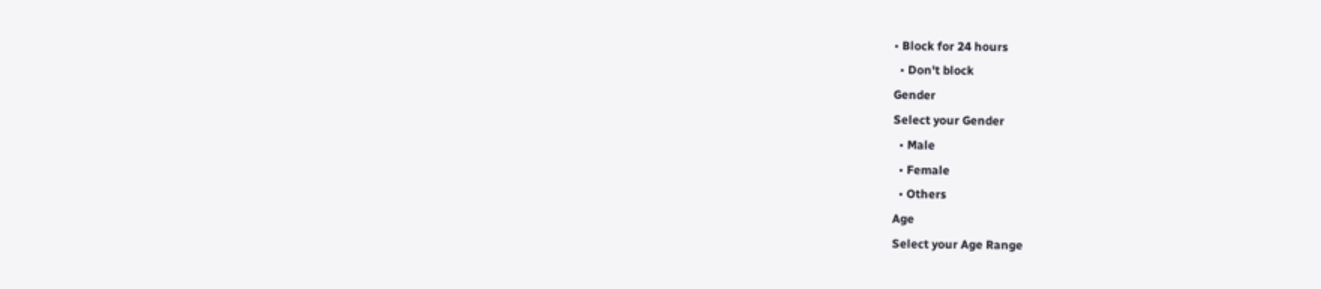• Block for 24 hours
  • Don't block
Gender
Select your Gender
  • Male
  • Female
  • Others
Age
Select your Age Range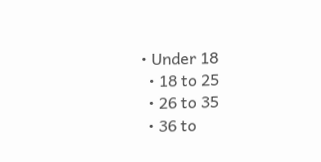• Under 18
  • 18 to 25
  • 26 to 35
  • 36 to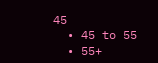45
  • 45 to 55
  • 55+